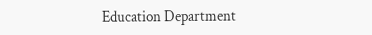Education Department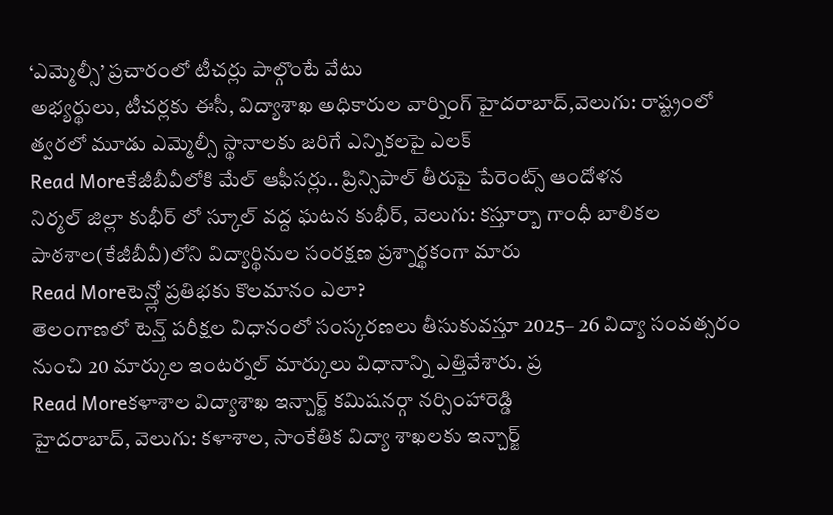‘ఎమ్మెల్సీ’ ప్రచారంలో టీచర్లు పాల్గొంటే వేటు
అభ్యర్థులు, టీచర్లకు ఈసీ, విద్యాశాఖ అధికారుల వార్నింగ్ హైదరాబాద్,వెలుగు: రాష్ట్రంలో త్వరలో మూడు ఎమ్మెల్సీ స్థానాలకు జరిగే ఎన్నికలపై ఎలక్
Read Moreకేజీబీవీలోకి మేల్ ఆఫీసర్లు.. ప్రిన్సిపాల్ తీరుపై పేరెంట్స్ ఆందోళన
నిర్మల్ జిల్లా కుభీర్ లో స్కూల్ వద్ద ఘటన కుభీర్, వెలుగు: కస్తూర్బా గాంధీ బాలికల పాఠశాల(కేజీబీవీ)లోని విద్యార్థినుల సంరక్షణ ప్రశ్నార్థకంగా మారు
Read Moreటెన్త్లో ప్రతిభకు కొలమానం ఎలా?
తెలంగాణలో టెన్త్ పరీక్షల విధానంలో సంస్కరణలు తీసుకువస్తూ 2025– 26 విద్యా సంవత్సరం నుంచి 20 మార్కుల ఇంటర్నల్ మార్కులు విధానాన్ని ఎత్తివేశారు. ప్ర
Read Moreకళాశాల విద్యాశాఖ ఇన్చార్జ్ కమిషనర్గా నర్సింహారెడ్డి
హైదరాబాద్, వెలుగు: కళాశాల, సాంకేతిక విద్యా శాఖలకు ఇన్చార్జ్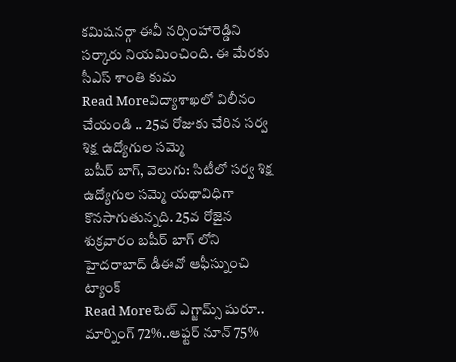కమిషనర్గా ఈవీ నర్సింహారెడ్డిని సర్కారు నియమించింది. ఈ మేరకు సీఎస్ శాంతి కుమ
Read Moreవిద్యాశాఖలో విలీనం చేయండి .. 25వ రోజుకు చేరిన సర్వ శిక్ష ఉద్యోగుల సమ్మె
బషీర్ బాగ్, వెలుగు: సిటీలో సర్వ శిక్ష ఉద్యోగుల సమ్మె యథావిధిగా కొనసాగుతున్నది. 25వ రోజైన శుక్రవారం బషీర్ బాగ్ లోని హైదరాబాద్ డీఈవో ఆఫీస్నుంచి ట్యాంక్
Read Moreటెట్ ఎగ్జామ్స్ షురూ.. మార్నింగ్ 72%..ఆఫ్టర్ నూన్ 75%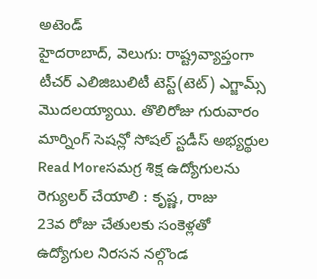అటెండ్
హైదరాబాద్, వెలుగు: రాష్ట్రవ్యాప్తంగా టీచర్ ఎలిజిబులిటీ టెస్ట్(టెట్) ఎగ్జామ్స్ మొదలయ్యాయి. తొలిరోజు గురువారం మార్నింగ్ సెషన్లో సోషల్ స్టడీస్ అభ్యర్థుల
Read Moreసమగ్ర శిక్ష ఉద్యోగులను రెగ్యులర్ చేయాలి : కృష్ణ, రాజు
23వ రోజు చేతులకు సంకెళ్లతో ఉద్యోగుల నిరసన నల్గొండ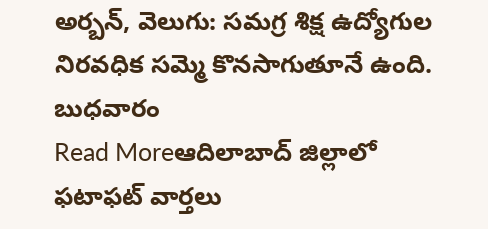అర్బన్, వెలుగు: సమగ్ర శిక్ష ఉద్యోగుల నిరవధిక సమ్మె కొనసాగుతూనే ఉంది. బుధవారం
Read Moreఆదిలాబాద్ జిల్లాలో ఫటాఫట్ వార్తలు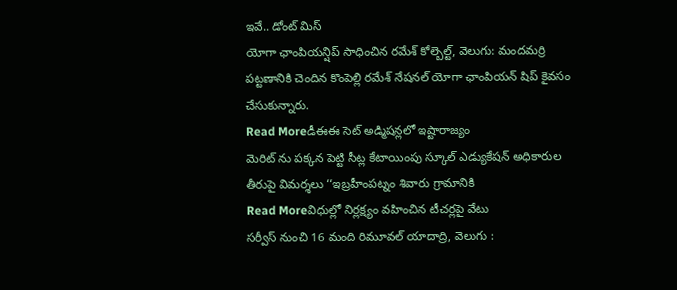ఇవే.. డోంట్ మిస్
యోగా ఛాంపియన్షిప్ సాధించిన రమేశ్ కోల్బెల్ట్, వెలుగు: మందమర్రి పట్టణానికి చెందిన కొంపెల్లి రమేశ్ నేషనల్ యోగా ఛాంపియన్ షిప్ కైవసం చేసుకున్నారు.
Read Moreడీఈఈ సెట్ అడ్మిషన్లలో ఇష్టారాజ్యం
మెరిట్ ను పక్కన పెట్టి సీట్ల కేటాయింపు స్కూల్ ఎడ్యుకేషన్ అధికారుల తీరుపై విమర్శలు ‘‘ఇబ్రహీంపట్నం శివారు గ్రామానికి
Read Moreవిధుల్లో నిర్లక్ష్యం వహించిన టీచర్లపై వేటు
సర్వీస్ నుంచి 16 మంది రిమూవల్ యాదాద్రి, వెలుగు :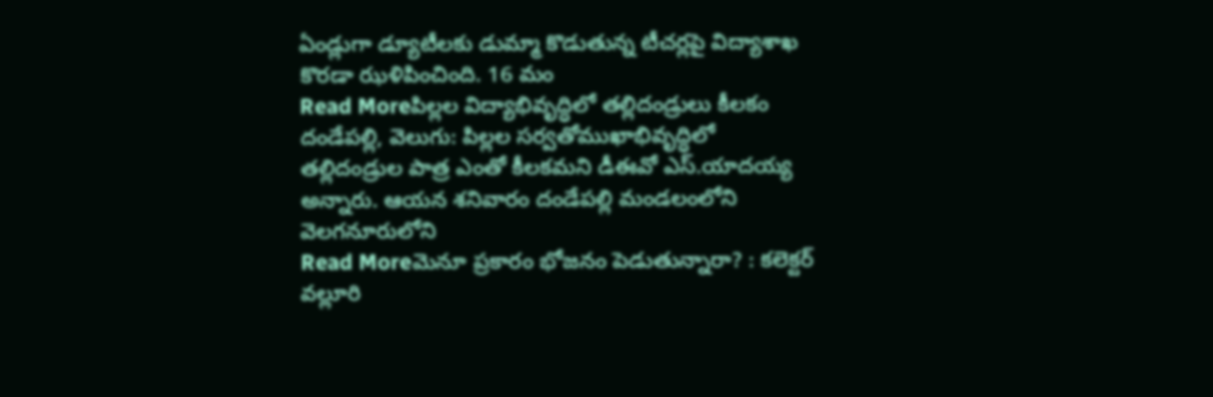ఏండ్లుగా డ్యూటీలకు డుమ్మా కొడుతున్న టీచర్లపై విద్యాశాఖ కొరడా ఝళిపించింది. 16 మం
Read Moreపిల్లల విద్యాభివృద్ధిలో తల్లిదండ్రులు కీలకం
దండేపల్లి, వెలుగు: పిల్లల సర్వతోముఖాభివృద్ధిలో తల్లిదండ్రుల పాత్ర ఎంతో కీలకమని డీఈవో ఎస్.యాదయ్య అన్నారు. ఆయన శనివారం దండేపల్లి మండలంలోని వెలగనూరులోని
Read Moreమెనూ ప్రకారం భోజనం పెడుతున్నారా? : కలెక్టర్ వల్లూరి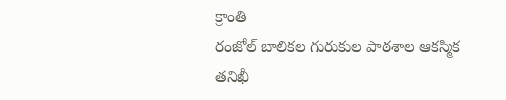క్రాంతి
రంజోల్ బాలికల గురుకుల పాఠశాల ఆకస్మిక తనిఖీ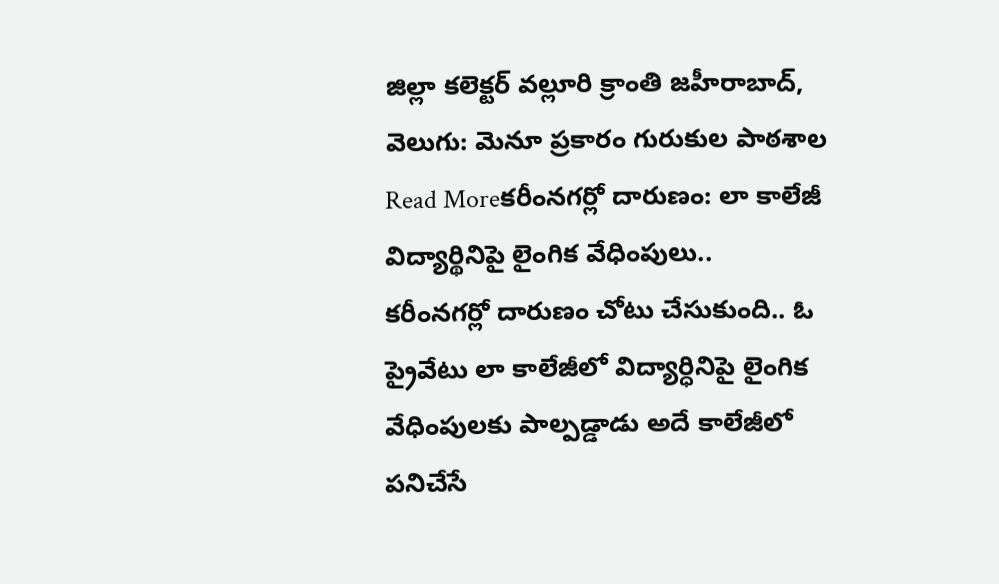జిల్లా కలెక్టర్ వల్లూరి క్రాంతి జహీరాబాద్, వెలుగు: మెనూ ప్రకారం గురుకుల పాఠశాల
Read Moreకరీంనగర్లో దారుణం: లా కాలేజీ విద్యార్థినిపై లైంగిక వేధింపులు..
కరీంనగర్లో దారుణం చోటు చేసుకుంది.. ఓ ప్రైవేటు లా కాలేజీలో విద్యార్ధినిపై లైంగిక వేధింపులకు పాల్పడ్డాడు అదే కాలేజీలో పనిచేసే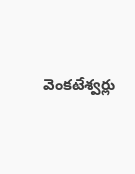వెంకటేశ్వర్లు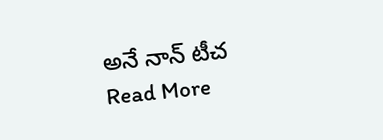అనే నాన్ టీచ
Read More